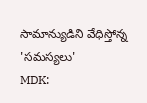సామాన్యుడిని వేధిస్తోన్న 'సమస్యలు'
MDK: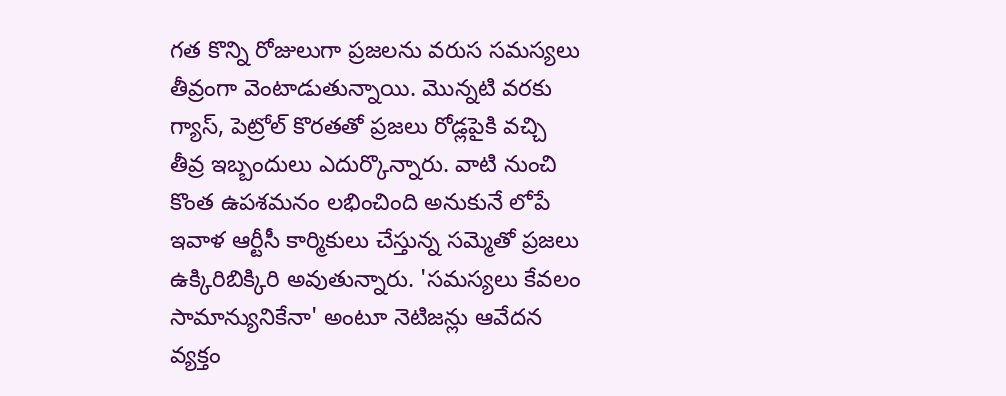గత కొన్ని రోజులుగా ప్రజలను వరుస సమస్యలు తీవ్రంగా వెంటాడుతున్నాయి. మొన్నటి వరకు గ్యాస్, పెట్రోల్ కొరతతో ప్రజలు రోడ్లపైకి వచ్చి తీవ్ర ఇబ్బందులు ఎదుర్కొన్నారు. వాటి నుంచి కొంత ఉపశమనం లభించింది అనుకునే లోపే ఇవాళ ఆర్టీసీ కార్మికులు చేస్తున్న సమ్మెతో ప్రజలు ఉక్కిరిబిక్కిరి అవుతున్నారు. 'సమస్యలు కేవలం సామాన్యునికేనా' అంటూ నెటిజన్లు ఆవేదన వ్యక్తం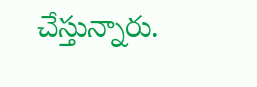చేస్తున్నారు.